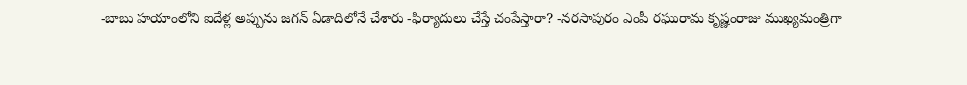-బాబు హయాంలోని ఐదేళ్ల అప్పును జగన్ ఏడాదిలోనే చేశారు -ఫిర్యాదులు చేస్తే చంపేస్తారా? -నరసాపురం ఎంపీ రఘురామ కృష్ణంరాజు ముఖ్యమంత్రిగా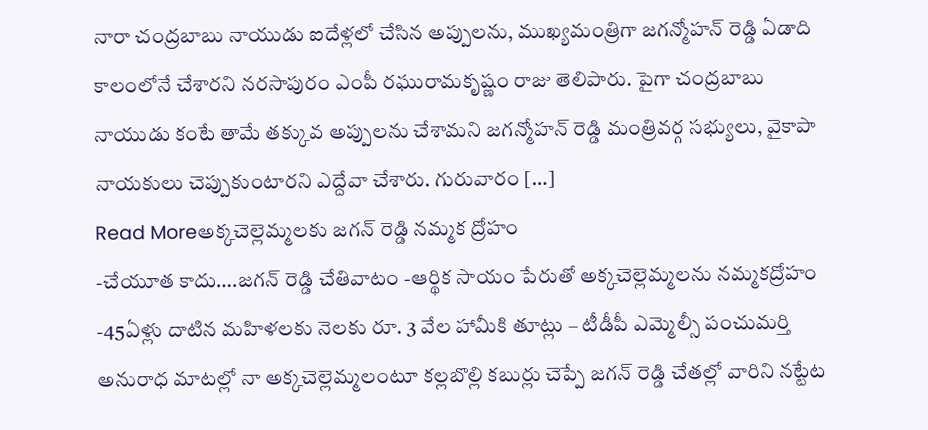నారా చంద్రబాబు నాయుడు ఐదేళ్లలో చేసిన అప్పులను, ముఖ్యమంత్రిగా జగన్మోహన్ రెడ్డి ఏడాది కాలంలోనే చేశారని నరసాపురం ఎంపీ రఘురామకృష్ణం రాజు తెలిపారు. పైగా చంద్రబాబు నాయుడు కంటే తామే తక్కువ అప్పులను చేశామని జగన్మోహన్ రెడ్డి మంత్రివర్గ సభ్యులు, వైకాపా నాయకులు చెప్పుకుంటారని ఎద్దేవా చేశారు. గురువారం […]
Read Moreఅక్కచెల్లెమ్మలకు జగన్ రెడ్డి నమ్మక ద్రోహం
-చేయూత కాదు….జగన్ రెడ్డి చేతివాటం -ఆర్థిక సాయం పేరుతో అక్కచెల్లెమ్మలను నమ్మకద్రోహం -45ఏళ్లు దాటిన మహిళలకు నెలకు రూ. 3 వేల హామీకి తూట్లు – టీడీపీ ఎమ్మెల్సీ పంచుమర్తి అనురాధ మాటల్లో నా అక్కచెల్లెమ్మలంటూ కల్లబొల్లి కబుర్లు చెప్పే జగన్ రెడ్డి చేతల్లో వారిని నట్టేట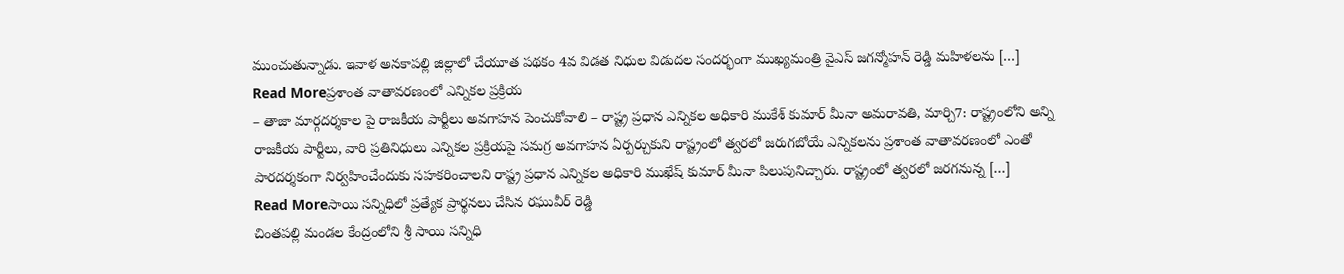ముంచుతున్నాడు. ఇవాళ అనకాపల్లి జిల్లాలో చేయూత పథకం 4వ విడత నిధుల విడుదల సందర్భంగా ముఖ్యమంత్రి వైఎస్ జగన్మోహన్ రెడ్డి మహిళలను […]
Read Moreప్రశాంత వాతావరణంలో ఎన్నికల ప్రక్రియ
– తాజా మార్గదర్శకాల పై రాజకీయ పార్టీలు అవగాహన పెంచుకోవాలి – రాష్ట్ర ప్రధాన ఎన్నికల అధికారి ముకేశ్ కుమార్ మీనా అమరావతి, మార్చి7: రాష్ట్రంలోని అన్ని రాజకీయ పార్టీలు, వారి ప్రతినిధులు ఎన్నికల ప్రక్రియపై సమగ్ర అవగాహన ఏర్పర్చుకుని రాష్ట్రంలో త్వరలో జరుగబోయే ఎన్నికలను ప్రశాంత వాతావరణంలో ఎంతో పారదర్శకంగా నిర్వహించేందుకు సహకరించాలని రాష్ట్ర ప్రధాన ఎన్నికల అధికారి ముఖేష్ కుమార్ మీనా పిలుపునిచ్చారు. రాష్ట్రంలో త్వరలో జరగనున్న […]
Read Moreసాయి సన్నిధిలో ప్రత్యేక ప్రార్థనలు చేసిన రఘువీర్ రెడ్డి
చింతపల్లి మండల కేంద్రంలోని శ్రీ సాయి సన్నిధి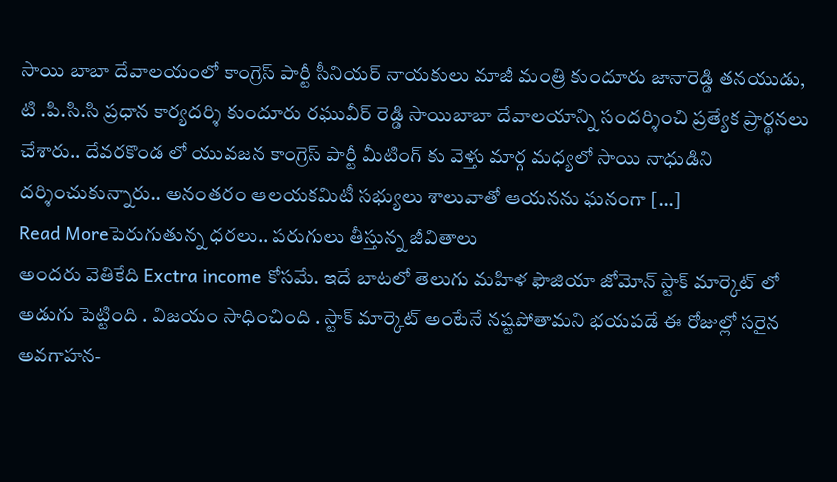సాయి బాబా దేవాలయంలో కాంగ్రెస్ పార్టీ సీనియర్ నాయకులు మాజీ మంత్రి కుందూరు జానారెడ్డి తనయుడు, టి .పి.సి.సి ప్రధాన కార్యదర్శి కుందూరు రఘువీర్ రెడ్డి సాయిబాబా దేవాలయాన్ని సందర్శించి ప్రత్యేక ప్రార్థనలు చేశారు.. దేవరకొండ లో యువజన కాంగ్రెస్ పార్టీ మీటింగ్ కు వెళ్తు మార్గ మధ్యలో సాయి నాధుడిని దర్శించుకున్నారు.. అనంతరం ఆలయకమిటీ సభ్యులు శాలువాతో ఆయనను ఘనంగా […]
Read Moreపెరుగుతున్న ధరలు.. పరుగులు తీస్తున్న జీవితాలు
అందరు వెతికేది Exctra income కోసమే. ఇదే బాటలో తెలుగు మహిళ ఫౌజియా జోమోన్ స్టాక్ మార్కెట్ లో అడుగు పెట్టింది . విజయం సాధించింది . స్టాక్ మార్కెట్ అంటేనే నష్టపోతామని భయపడే ఈ రోజుల్లో సరైన అవగాహన-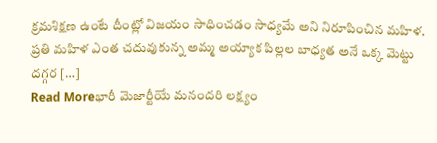క్రమశిక్షణ ఉంటే దీంట్లో విజయం సాధించడం సాధ్యమే అని నిరూపించిన మహిళ. ప్రతి మహిళ ఎంత చదువుకున్న అమ్మ అయ్యాక పిల్లల బాధ్యత అనే ఒక్క మెట్టు దగ్గర […]
Read Moreభారీ మెజార్టీయే మనందరి లక్ష్యం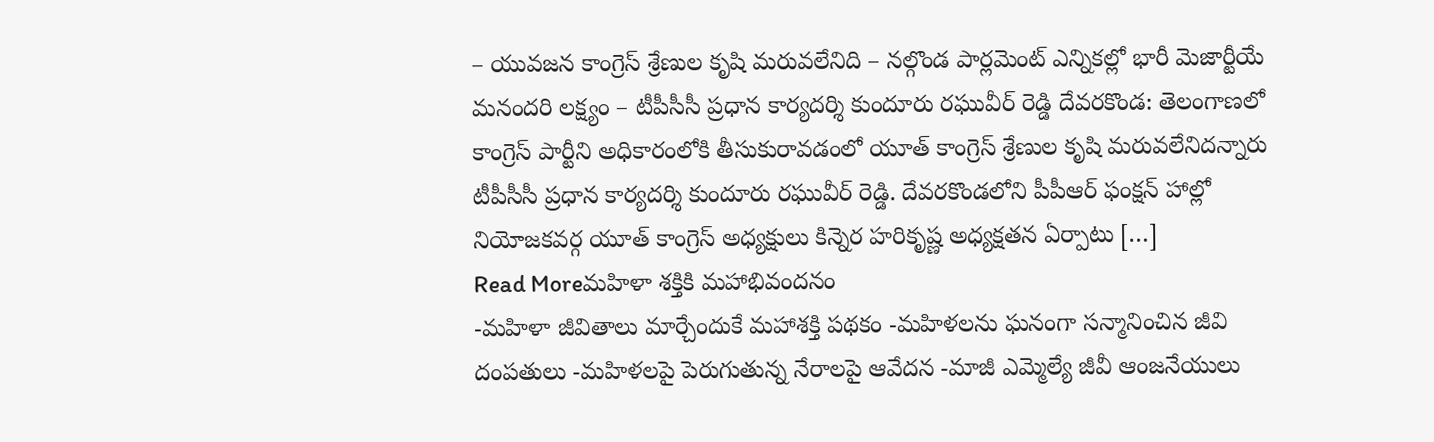– యువజన కాంగ్రెస్ శ్రేణుల కృషి మరువలేనిది – నల్గొండ పార్లమెంట్ ఎన్నికల్లో భారీ మెజార్టీయే మనందరి లక్ష్యం – టీపీసీసీ ప్రధాన కార్యదర్శి కుందూరు రఘువీర్ రెడ్డి దేవరకొండ: తెలంగాణలో కాంగ్రెస్ పార్టీని అధికారంలోకి తీసుకురావడంలో యూత్ కాంగ్రెస్ శ్రేణుల కృషి మరువలేనిదన్నారు టీపీసీసీ ప్రధాన కార్యదర్శి కుందూరు రఘువీర్ రెడ్డి. దేవరకొండలోని పీపీఆర్ ఫంక్షన్ హాల్లో నియోజకవర్గ యూత్ కాంగ్రెస్ అధ్యక్షులు కిన్నెర హరికృష్ణ అధ్యక్షతన ఏర్పాటు […]
Read Moreమహిళా శక్తికి మహాభివందనం
-మహిళా జీవితాలు మార్చేందుకే మహాశక్తి పథకం -మహిళలను ఘనంగా సన్మానించిన జీవి దంపతులు -మహిళలపై పెరుగుతున్న నేరాలపై ఆవేదన -మాజీ ఎమ్మెల్యే జీవీ ఆంజనేయులు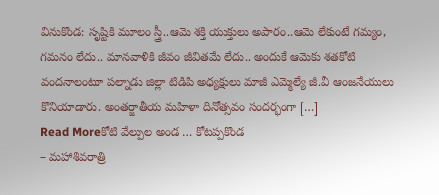వినుకొండ: సృష్టికి మూలం స్త్రీ..ఆమె శక్తి యుక్తులు అపారం..ఆమె లేకుంటే గమ్యం, గమనం లేదు.. మానవాళికి జీవం జీవితమే లేదు.. అందుకే ఆమెకు శతకోటి వందనాలంటూ పల్నాడు జిల్లా టిడిపి అధ్యక్షులు మాజీ ఎమ్మెల్యే జీ.వీ ఆంజనేయులు కొనియాడారు. అంతర్జాతీయ మహిళా దినోత్సవం సందర్భంగా […]
Read Moreకోటి వేల్పుల అండ … కోటప్పకొండ
– మహాశివరాత్రి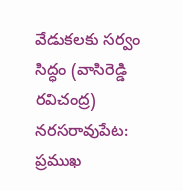వేడుకలకు సర్వం సిద్ధం (వాసిరెడ్డి రవిచంద్ర) నరసరావుపేట: ప్రముఖ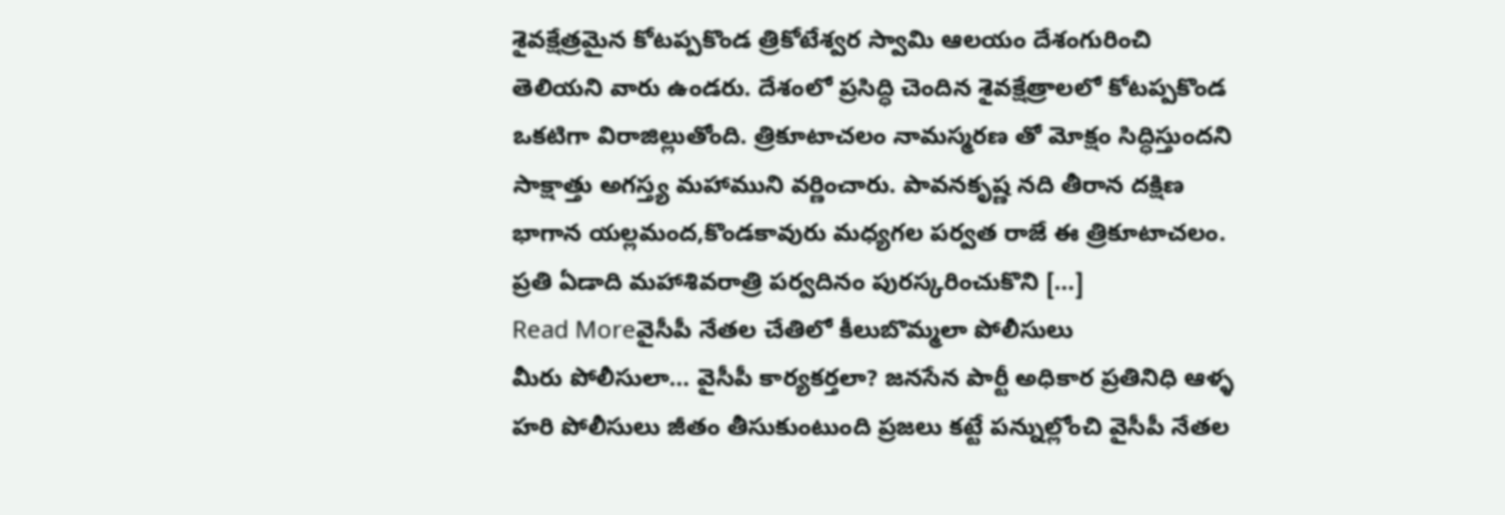శైవక్షేత్రమైన కోటప్పకొండ త్రికోటేశ్వర స్వామి ఆలయం దేశంగురించి తెలియని వారు ఉండరు. దేశంలో ప్రసిద్ధి చెందిన శైవక్షేత్రాలలో కోటప్పకొండ ఒకటిగా విరాజిల్లుతోంది. త్రికూటాచలం నామస్మరణ తో మోక్షం సిద్ధిస్తుందని సాక్షాత్తు అగస్త్య మహాముని వర్ణించారు. పావనకృష్ణ నది తీరాన దక్షిణ భాగాన యల్లమంద,కొండకావురు మధ్యగల పర్వత రాజే ఈ త్రికూటాచలం. ప్రతి ఏడాది మహాశివరాత్రి పర్వదినం పురస్కరించుకొని […]
Read Moreవైసీపీ నేతల చేతిలో కీలుబొమ్మలా పోలీసులు
మీరు పోలీసులా… వైసీపీ కార్యకర్తలా? జనసేన పార్టీ అధికార ప్రతినిధి ఆళ్ళ హరి పోలీసులు జీతం తీసుకుంటుంది ప్రజలు కట్టే పన్నుల్లోంచి వైసీపీ నేతల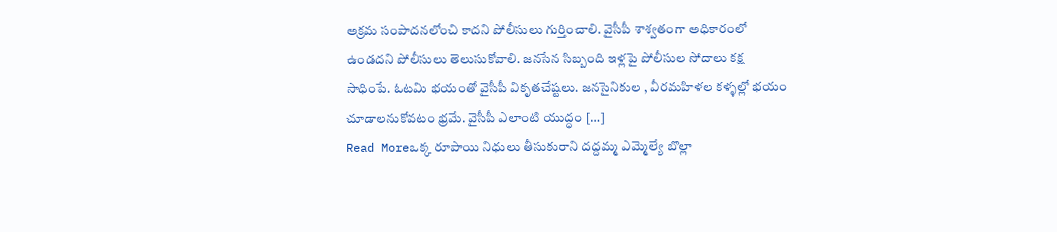అక్రమ సంపాదనలోంచి కాదని పోలీసులు గుర్తించాలి. వైసీపీ శాశ్వతంగా అధికారంలో ఉండదని పోలీసులు తెలుసుకోవాలి. జనసేన సిబ్బంది ఇళ్లపై పోలీసుల సోదాలు కక్ష సాధింపే. ఓటమి భయంతో వైసీపీ వికృతచేష్టలు. జనసైనికుల , వీరమహిళల కళ్ళల్లో భయం చూడాలనుకోవటం భ్రమే. వైసీపీ ఎలాంటి యుద్ధం […]
Read Moreఒక్క రూపాయి నిధులు తీసుకురాని దద్దమ్మ ఎమ్మెల్యే బొల్లా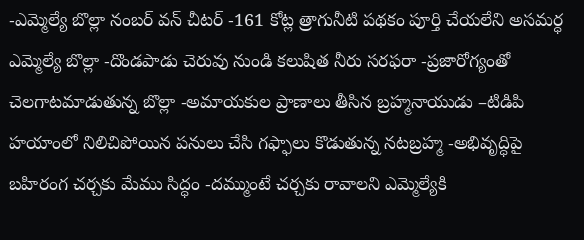-ఎమ్మెల్యే బొల్లా నంబర్ వన్ చీటర్ -161 కోట్ల త్రాగునీటి పథకం పూర్తి చేయలేని అసమర్ధ ఎమ్మెల్యే బొల్లా -దొండపాడు చెరువు నుండి కలుషిత నీరు సరఫరా -ప్రజారోగ్యంతో చెలగాటమాడుతున్న బొల్లా -అమాయకుల ప్రాణాలు తీసిన బ్రహ్మనాయుడు –టిడిపి హయాంలో నిలిచిపోయిన పనులు చేసి గఫ్ఫాలు కొడుతున్న నటబ్రహ్మ -అభివృద్ధిపై బహిరంగ చర్చకు మేము సిద్ధం -దమ్ముంటే చర్చకు రావాలని ఎమ్మెల్యేకి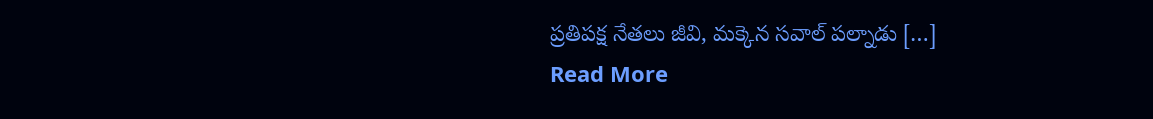ప్రతిపక్ష నేతలు జీవి, మక్కెన సవాల్ పల్నాడు […]
Read More